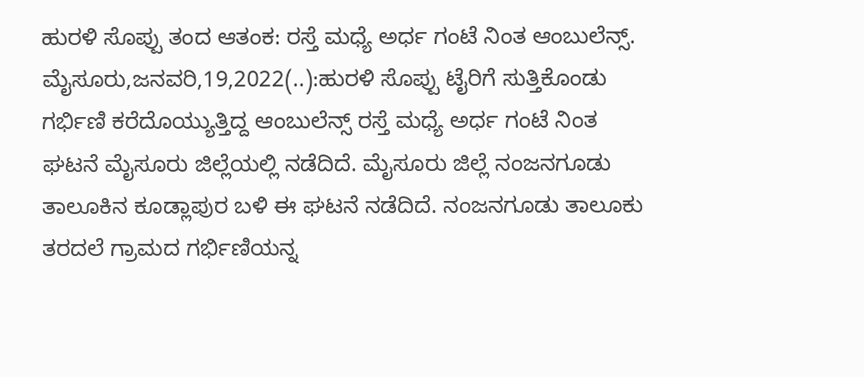ಹುರಳಿ ಸೊಪ್ಪು ತಂದ ಆತಂಕ: ರಸ್ತೆ ಮಧ್ಯೆ ಅರ್ಧ ಗಂಟೆ ನಿಂತ ಆಂಬುಲೆನ್ಸ್. ಮೈಸೂರು,ಜನವರಿ,19,2022(..):ಹುರಳಿ ಸೊಪ್ಪು ಟೈರಿಗೆ ಸುತ್ತಿಕೊಂಡು ಗರ್ಭಿಣಿ ಕರೆದೊಯ್ಯುತ್ತಿದ್ದ ಆಂಬುಲೆನ್ಸ್ ರಸ್ತೆ ಮಧ್ಯೆ ಅರ್ಧ ಗಂಟೆ ನಿಂತ ಘಟನೆ ಮೈಸೂರು ಜಿಲ್ಲೆಯಲ್ಲಿ ನಡೆದಿದೆ. ಮೈಸೂರು ಜಿಲ್ಲೆ ನಂಜನಗೂಡು ತಾಲೂಕಿನ ಕೂಡ್ಲಾಪುರ ಬಳಿ ಈ ಘಟನೆ ನಡೆದಿದೆ. ನಂಜನಗೂಡು ತಾಲೂಕು ತರದಲೆ ಗ್ರಾಮದ ಗರ್ಭಿಣಿಯನ್ನ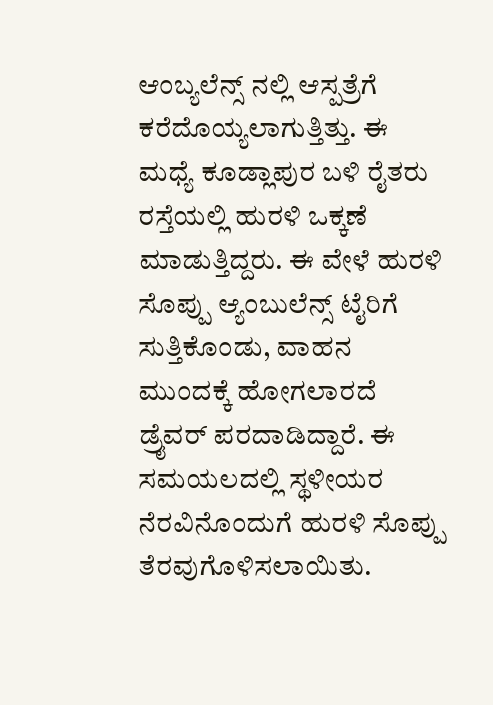ಆಂಬ್ಯಲೆನ್ಸ್ ನಲ್ಲಿ ಆಸ್ಪತ್ರೆಗೆ ಕರೆದೊಯ್ಯಲಾಗುತ್ತಿತ್ತು. ಈ ಮಧ್ಯೆ ಕೂಡ್ಲಾಪುರ ಬಳಿ ರೈತರು ರಸ್ತೆಯಲ್ಲಿ ಹುರಳಿ ಒಕ್ಕಣೆ ಮಾಡುತ್ತಿದ್ದರು. ಈ ವೇಳೆ ಹುರಳಿ ಸೊಪ್ಪು ಆ್ಯಂಬುಲೆನ್ಸ್ ಟೈರಿಗೆ ಸುತ್ತಿಕೊಂಡು, ವಾಹನ ಮುಂದಕ್ಕೆ ಹೋಗಲಾರದೆ ಡ್ರೈವರ್ ಪರದಾಡಿದ್ದಾರೆ. ಈ ಸಮಯಲದಲ್ಲಿ ಸ್ಥಳೀಯರ ನೆರವಿನೊಂದುಗೆ ಹುರಳಿ ಸೊಪ್ಪು ತೆರವುಗೊಳಿಸಲಾಯಿತು.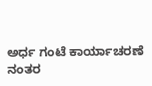ಅರ್ಧ ಗಂಟೆ ಕಾರ್ಯಾಚರಣೆ ನಂತರ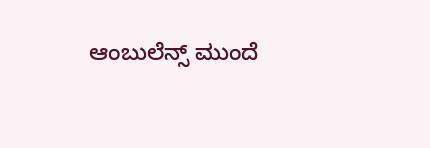ಆಂಬುಲೆನ್ಸ್ ಮುಂದೆ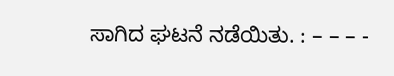ಸಾಗಿದ ಘಟನೆ ನಡೆಯಿತು. : – – – -